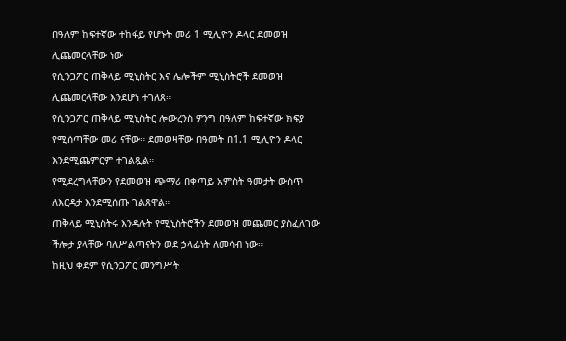በዓለም ከፍተኛው ተከፋይ የሆኑት መሪ 1 ሚሊዮን ዶላር ደመወዝ ሊጨመርላቸው ነው
የሲንጋፖር ጠቅላይ ሚኒስትር እና ሌሎችም ሚኒስትሮች ደመወዝ ሊጨመርላቸው እንደሆነ ተገለጸ።
የሲንጋፖር ጠቅላይ ሚኒስትር ሎውረንስ ዎንግ በዓለም ከፍተኛው ክፍያ የሚሰጣቸው መሪ ናቸው። ደመወዛቸው በዓመት በ1.1 ሚሊዮን ዶላር እንደሚጨምርም ተገልጿል።
የሚደረግላቸውን የደመወዝ ጭማሪ በቀጣይ አምስት ዓመታት ውስጥ ለእርዳታ እንደሚሰጡ ገልጸዋል።
ጠቅላይ ሚኒስትሩ እንዳሉት የሚኒስትሮችን ደመወዝ መጨመር ያስፈለገው ችሎታ ያላቸው ባለሥልጣናትን ወደ ኃላፊነት ለመሳብ ነው።
ከዚህ ቀደም የሲንጋፖር መንግሥት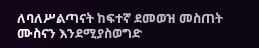ለባለሥልጣናት ከፍተኛ ደመወዝ መስጠት ሙስናን እንደሚያስወግድ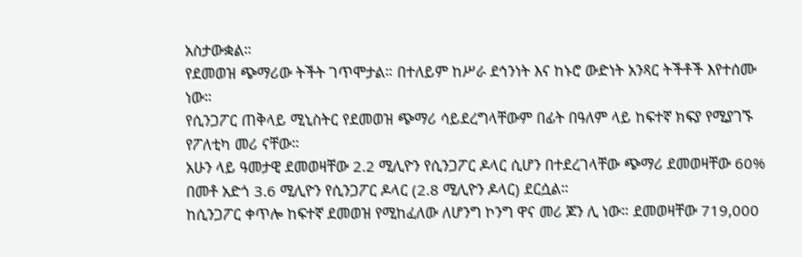አስታውቋል።
የደመወዝ ጭማሪው ትችት ገጥሞታል። በተለይም ከሥራ ደኅንነት እና ከኑሮ ውድነት አንጻር ትችቶች እየተሰሙ ነው።
የሲንጋፖር ጠቅላይ ሚኒስትር የደመወዝ ጭማሪ ሳይደረግላቸውም በፊት በዓለም ላይ ከፍተኛ ክፍያ የሚያገኙ የፖለቲካ መሪ ናቸው።
አሁን ላይ ዓመታዊ ደመወዛቸው 2.2 ሚሊዮን የሲንጋፖር ዶላር ሲሆን በተደረገላቸው ጭማሪ ደመወዛቸው 60% በመቶ አድጎ 3.6 ሚሊዮን የሲንጋፖር ዶላር (2.8 ሚሊዮን ዶላር) ደርሷል።
ከሲንጋፖር ቀጥሎ ከፍተኛ ደመወዝ የሚከፈለው ለሆንግ ኮንግ ዋና መሪ ጆን ሊ ነው። ደመወዛቸው 719,000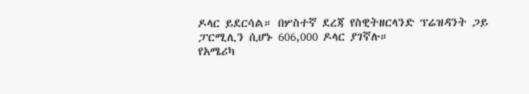ዶላር ይደርሳል። በሦስተኛ ደረጃ የስዊትዘርላንድ ፕሬዝዳንት ጋይ ፓርሚሊን ሲሆኑ 606,000 ዶላር ያገኛሉ።
የአሜሪካ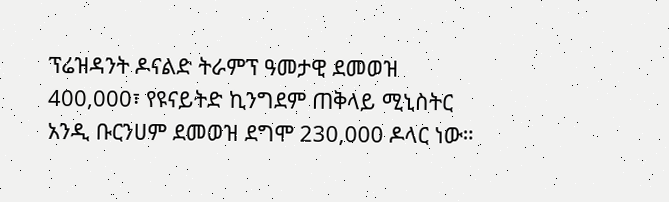ፕሬዝዳንት ዶናልድ ትራምፕ ዓመታዊ ደመወዝ 400,000፣ የዩናይትድ ኪንግደም ጠቅላይ ሚኒስትር አንዲ ቡርንሀም ደመወዝ ደግሞ 230,000 ዶላር ነው።